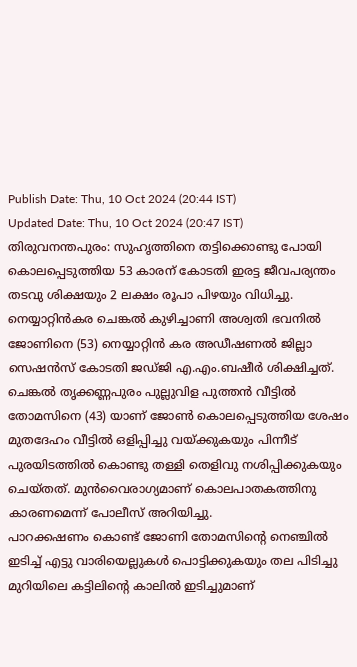Publish Date: Thu, 10 Oct 2024 (20:44 IST)
Updated Date: Thu, 10 Oct 2024 (20:47 IST)
തിരുവനന്തപുരം: സുഹൃത്തിനെ തട്ടിക്കൊണ്ടു പോയി കൊലപ്പെടുത്തിയ 53 കാരന് കോടതി ഇരട്ട ജീവപര്യന്തം തടവു ശിക്ഷയും 2 ലക്ഷം രൂപാ പിഴയും വിധിച്ചു. നെയ്യാറ്റിൻകര ചെങ്കൽ കുഴിച്ചാണി അശ്വതി ഭവനിൽ ജോണിനെ (53) നെയ്യാറ്റിൻ കര അഡീഷണൽ ജില്ലാ സെഷൻസ് കോടതി ജഡ്ജി എ.എം.ബഷീർ ശിക്ഷിച്ചത്.
ചെങ്കൽ തൃക്കണ്ണപുരം പുല്ലുവിള പുത്തൻ വീട്ടിൽ തോമസിനെ (43) യാണ് ജോൺ കൊലപ്പെടുത്തിയ ശേഷം മുതദേഹം വീട്ടിൽ ഒളിപ്പിച്ചു വയ്ക്കുകയും പിന്നീട് പുരയിടത്തിൽ കൊണ്ടു തള്ളി തെളിവു നശിപ്പിക്കുകയും ചെയ്തത്. മുൻവൈരാഗ്യമാണ് കൊലപാതകത്തിനു കാരണമെന്ന് പോലീസ് അറിയിച്ചു.
പാറക്കഷണം കൊണ്ട് ജോണി തോമസിൻ്റെ നെഞ്ചിൽ ഇടിച്ച് എട്ടു വാരിയെല്ലുകൾ പൊട്ടിക്കുകയും തല പിടിച്ചു മുറിയിലെ കട്ടിലിൻ്റെ കാലിൽ ഇടിച്ചുമാണ്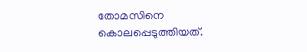തോമസിനെ കൊലപ്പെടുത്തിയത്.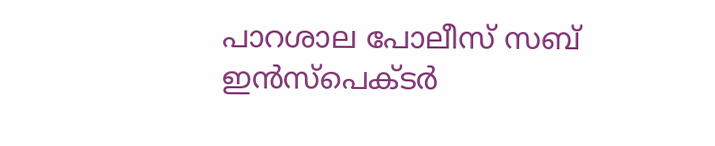പാറശാല പോലീസ് സബ് ഇൻസ്പെക്ടർ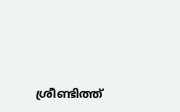ശ്രീണ്ടിത്ത്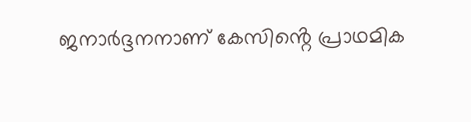ജനാർദ്ദനനാണ് കേസിൻ്റെ പ്രാഥമിക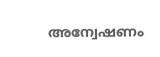അന്വേഷണം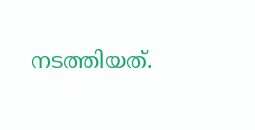നടത്തിയത്.